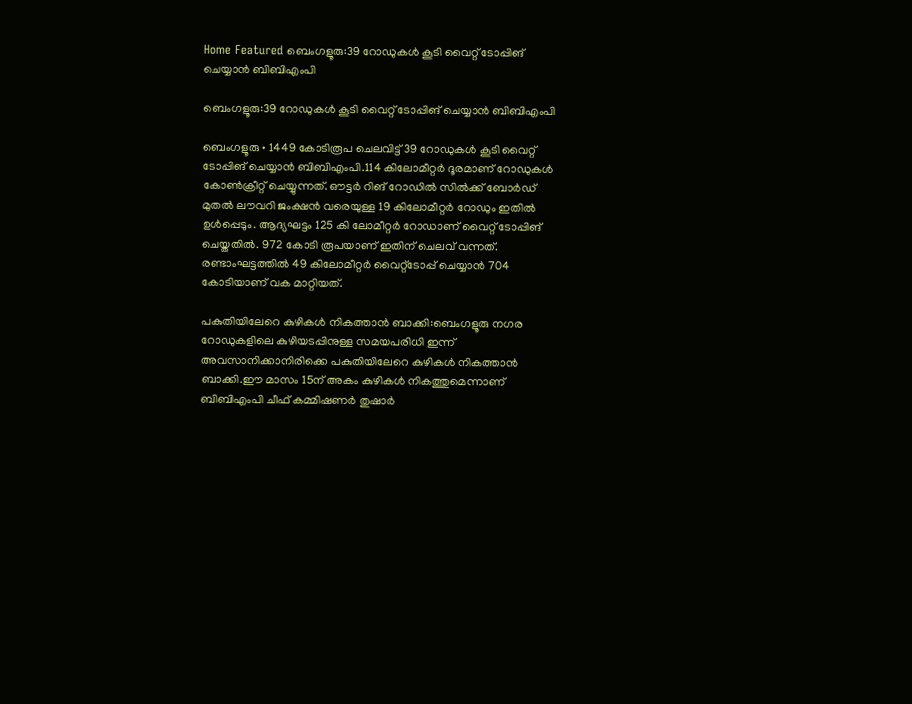Home Featured ബെംഗളൂരു:39 റോഡുകൾ കൂടി വൈറ്റ് ടോപ്പിങ് ചെയ്യാൻ ബിബിഎംപി

ബെംഗളൂരു:39 റോഡുകൾ കൂടി വൈറ്റ് ടോപ്പിങ് ചെയ്യാൻ ബിബിഎംപി

ബെംഗളൂരു • 1449 കോടിരൂപ ചെലവിട്ട് 39 റോഡുകൾ കൂടി വൈറ്റ് ടോപ്പിങ് ചെയ്യാൻ ബിബിഎംപി.114 കിലോമീറ്റർ ദൂരമാണ് റോഡുകൾ കോൺക്രീറ്റ് ചെയ്യുന്നത്. ഔട്ടർ റിങ് റോഡിൽ സിൽക്ക് ബോർഡ് മുതൽ ലൗവറി ജംക്ഷൻ വരെയുള്ള 19 കിലോമീറ്റർ റോഡും ഇതിൽ ഉൾപ്പെടും. ആദ്യഘട്ടം 125 കി ലോമീറ്റർ റോഡാണ് വൈറ്റ് ടോപ്പിങ് ചെയ്തതിൽ. 972 കോടി രൂപയാണ് ഇതിന് ചെലവ് വന്നത്. രണ്ടാംഘട്ടത്തിൽ 49 കിലോമീറ്റർ വൈറ്റ്ടോപ്പ് ചെയ്യാൻ 704 കോടിയാണ് വക മാറ്റിയത്.

പകുതിയിലേറെ കുഴികൾ നികത്താൻ ബാക്കി:ബെംഗളൂരു നഗര റോഡുകളിലെ കുഴിയടപ്പിനുള്ള സമയപരിധി ഇന്ന് അവസാനിക്കാനിരിക്കെ പകുതിയിലേറെ കുഴികൾ നികത്താൻ ബാക്കി.ഈ മാസം 15ന് അകം കുഴികൾ നികത്തുമെന്നാണ് ബിബിഎംപി ചീഫ് കമ്മിഷണർ തുഷാർ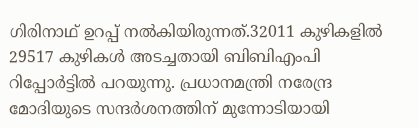ഗിരിനാഥ് ഉറപ്പ് നൽകിയിരുന്നത്.32011 കുഴികളിൽ 29517 കുഴികൾ അടച്ചതായി ബിബിഎംപി റിപ്പോർട്ടിൽ പറയുന്നു. പ്രധാനമന്ത്രി നരേന്ദ്ര മോദിയുടെ സന്ദർശനത്തിന് മുന്നോടിയായി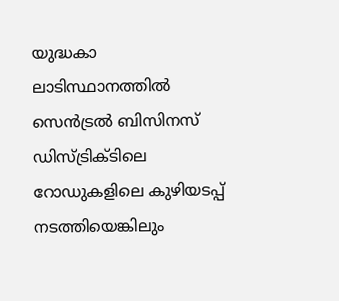യുദ്ധകാ ലാടിസ്ഥാനത്തിൽ സെൻട്രൽ ബിസിനസ് ഡിസ്ട്രിക്ടിലെ റോഡുകളിലെ കുഴിയടപ്പ് നടത്തിയെങ്കിലും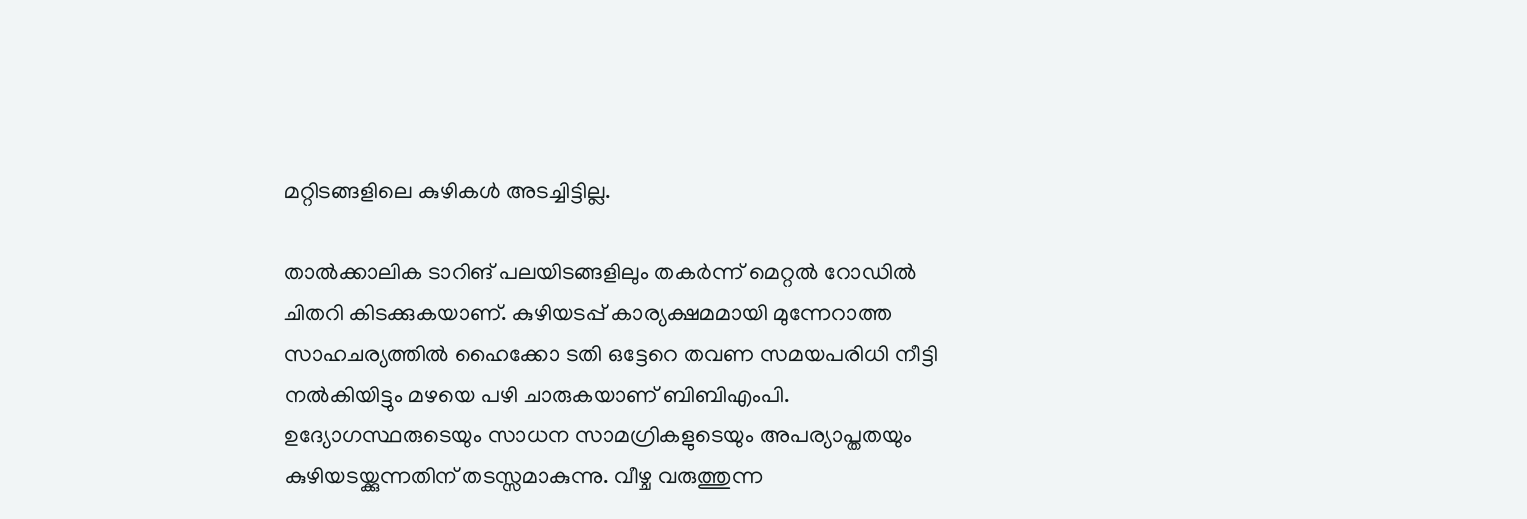മറ്റിടങ്ങളിലെ കുഴികൾ അടച്ചിട്ടില്ല.

താൽക്കാലിക ടാറിങ് പലയിടങ്ങളിലും തകർന്ന് മെറ്റൽ റോഡിൽ ചിതറി കിടക്കുകയാണ്. കുഴിയടപ്പ് കാര്യക്ഷമമായി മുന്നേറാത്ത സാഹചര്യത്തിൽ ഹൈക്കോ ടതി ഒട്ടേറെ തവണ സമയപരിധി നീട്ടി നൽകിയിട്ടും മഴയെ പഴി ചാരുകയാണ് ബിബിഎംപി. ഉദ്യോഗസ്ഥരുടെയും സാധന സാമഗ്രികളുടെയും അപര്യാപ്തതയും കുഴിയടയ്ക്കുന്നതിന് തടസ്സമാകുന്നു. വീഴ്ച വരുത്തുന്ന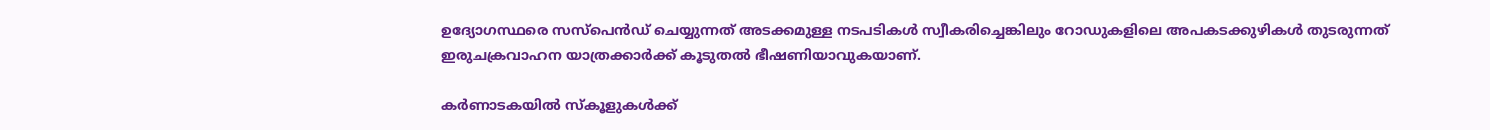ഉദ്യോഗസ്ഥരെ സസ്പെൻഡ് ചെയ്യുന്നത് അടക്കമുള്ള നടപടികൾ സ്വീകരിച്ചെങ്കിലും റോഡുകളിലെ അപകടക്കുഴികൾ തുടരുന്നത് ഇരുചക്രവാഹന യാത്രക്കാർക്ക് കൂടുതൽ ഭീഷണിയാവുകയാണ്.

കര്‍ണാടകയില്‍ സ്‌കൂളുകള്‍ക്ക്‌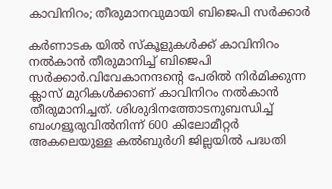കാവിനിറം; തീരുമാനവുമായി ബിജെപി സര്‍ക്കാര്‍

കര്‍ണാടക യില്‍ സ്‌കൂളുകള്‍ക്ക്‌ കാവിനിറം നല്‍കാന്‍ തീരുമാനിച്ച്‌ ബിജെപി സര്‍ക്കാര്‍.വിവേകാനന്ദന്റെ പേരില്‍ നിര്‍മിക്കുന്ന ക്ലാസ്‌ മുറികള്‍ക്കാണ്‌ കാവിനിറം നല്‍കാന്‍ തീരുമാനിച്ചത്‌. ശിശുദിനത്തോടനുബന്ധിച്ച്‌ ബംഗളൂരുവില്‍നിന്ന് 600 കിലോമീറ്റര്‍ അകലെയുള്ള കല്‍ബുര്‍ഗി ജില്ലയില്‍ പദ്ധതി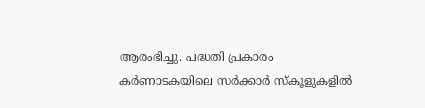ആരംഭിച്ചു. പദ്ധതി പ്രകാരം കര്‍ണാടകയിലെ സര്‍ക്കാര്‍ സ്‌കൂളുകളില്‍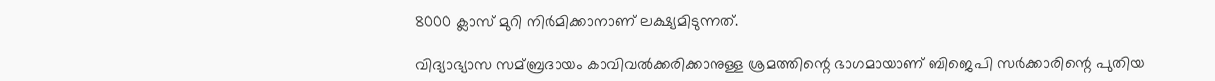8000 ക്ലാസ് മുറി നിര്‍മിക്കാനാണ് ലക്ഷ്യമിടുന്നത്‌.

വിദ്യാഭ്യാസ സമ്ബ്രദായം കാവിവല്‍ക്കരിക്കാനുള്ള ശ്രമത്തിന്റെ ഭാഗമായാണ്‌ ബിജെപി സര്‍ക്കാരിന്റെ പുതിയ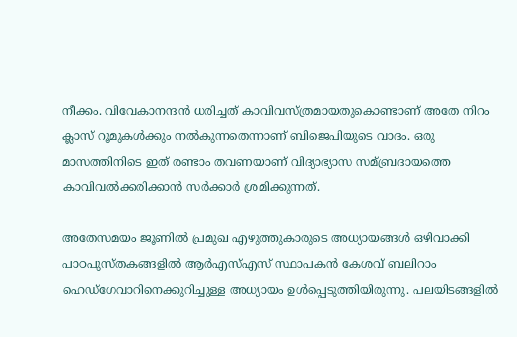നീക്കം. വിവേകാനന്ദന്‍ ധരിച്ചത്‌ കാവിവസ്‌ത്രമായതുകൊണ്ടാണ്‌ അതേ നിറം ക്ലാസ്‌ റൂമുകള്‍ക്കും നല്‍കുന്നതെന്നാണ്‌ ബിജെപിയുടെ വാദം. ഒരു മാസത്തിനിടെ ഇത് രണ്ടാം തവണയാണ് വിദ്യാഭ്യാസ സമ്ബ്രദായത്തെ കാവിവല്‍ക്കരിക്കാന്‍ സര്‍ക്കാര്‍ ശ്രമിക്കുന്നത്.

അതേസമയം ജൂണില്‍ പ്രമുഖ എഴുത്തുകാരുടെ അധ്യായങ്ങള്‍ ഒഴിവാക്കി പാഠപുസ്തകങ്ങളില്‍ ആര്‍എസ്‌എസ് സ്ഥാപകന്‍ കേശവ് ബലിറാം ഹെഡ്ഗേവാറിനെക്കുറിച്ചുള്ള അധ്യായം ഉള്‍പ്പെടുത്തിയിരുന്നു. പലയിടങ്ങളില്‍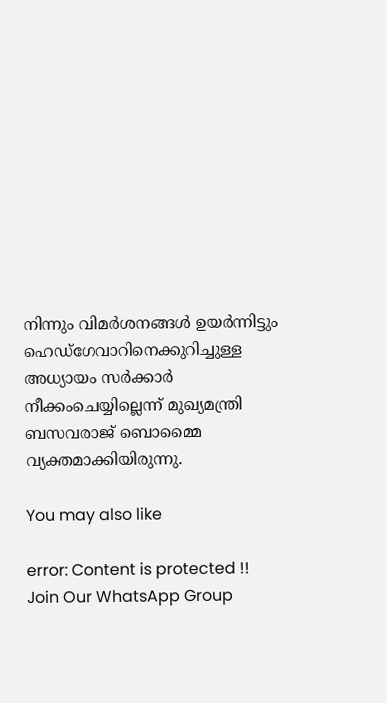നിന്നും വിമര്‍ശനങ്ങള്‍ ഉയര്‍ന്നിട്ടും ഹെഡ്‌ഗേവാറിനെക്കുറിച്ചുള്ള അധ്യായം സര്‍ക്കാര്‍ നീക്കംചെയ്യില്ലെന്ന് മുഖ്യമന്ത്രി ബസവരാജ്‌ ബൊമ്മൈ വ്യക്തമാക്കിയിരുന്നു.

You may also like

error: Content is protected !!
Join Our WhatsApp Group